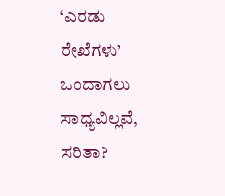‘ಎರಡು ರೇಖೆಗಳು’ ಒಂದಾಗಲು ಸಾಧ್ಯವಿಲ್ಲವೆ, ಸರಿತಾ?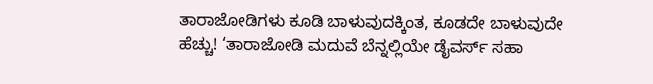ತಾರಾಜೋಡಿಗಳು ಕೂಡಿ ಬಾಳುವುದಕ್ಕಿಂತ, ಕೂಡದೇ ಬಾಳುವುದೇ ಹೆಚ್ಚು! ‘ತಾರಾಜೋಡಿ ಮದುವೆ ಬೆನ್ನಲ್ಲಿಯೇ ಡೈವರ್ಸ್ ಸಹಾ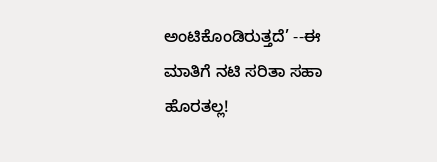ಅಂಟಿಕೊಂಡಿರುತ್ತದೆ’ --ಈ ಮಾತಿಗೆ ನಟಿ ಸರಿತಾ ಸಹಾ ಹೊರತಲ್ಲ!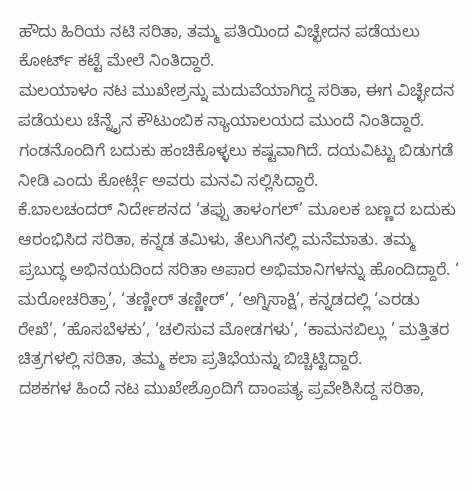ಹೌದು ಹಿರಿಯ ನಟಿ ಸರಿತಾ, ತಮ್ಮ ಪತಿಯಿಂದ ವಿಚ್ಛೇದನ ಪಡೆಯಲು ಕೋರ್ಟ್ ಕಟ್ಟೆ ಮೇಲೆ ನಿಂತಿದ್ದಾರೆ.
ಮಲಯಾಳಂ ನಟ ಮುಖೇಶ್ರನ್ನು ಮದುವೆಯಾಗಿದ್ದ ಸರಿತಾ, ಈಗ ವಿಚ್ಛೇದನ ಪಡೆಯಲು ಚೆನ್ನೈನ ಕೌಟುಂಬಿಕ ನ್ಯಾಯಾಲಯದ ಮುಂದೆ ನಿಂತಿದ್ದಾರೆ. ಗಂಡನೊಂದಿಗೆ ಬದುಕು ಹಂಚಿಕೊಳ್ಳಲು ಕಷ್ಟವಾಗಿದೆ. ದಯವಿಟ್ಟು ಬಿಡುಗಡೆ ನೀಡಿ ಎಂದು ಕೋರ್ಟ್ಗೆ ಅವರು ಮನವಿ ಸಲ್ಲಿಸಿದ್ದಾರೆ.
ಕೆ.ಬಾಲಚಂದರ್ ನಿರ್ದೇಶನದ ‘ತಪ್ಪು ತಾಳಂಗಲ್’ ಮೂಲಕ ಬಣ್ಣದ ಬದುಕು ಆರಂಭಿಸಿದ ಸರಿತಾ, ಕನ್ನಡ ತಮಿಳು, ತೆಲುಗಿನಲ್ಲಿ ಮನೆಮಾತು. ತಮ್ಮ ಪ್ರಬುದ್ಧ ಅಭಿನಯದಿಂದ ಸರಿತಾ ಅಪಾರ ಅಭಿಮಾನಿಗಳನ್ನು ಹೊಂದಿದ್ದಾರೆ. ‘ ಮರೋಚರಿತ್ರಾ’, ‘ತಣ್ಣೀರ್ ತಣ್ಣೀರ್’, ‘ಅಗ್ನಿಸಾಕ್ಷಿ’, ಕನ್ನಡದಲ್ಲಿ ‘ಎರಡು ರೇಖೆ’, ‘ಹೊಸಬೆಳಕು’, ‘ಚಲಿಸುವ ಮೋಡಗಳು’, ‘ಕಾಮನಬಿಲ್ಲು ’ ಮತ್ತಿತರ ಚಿತ್ರಗಳಲ್ಲಿ ಸರಿತಾ, ತಮ್ಮ ಕಲಾ ಪ್ರತಿಭೆಯನ್ನು ಬಿಚ್ಚಿಟ್ಟಿದ್ದಾರೆ.
ದಶಕಗಳ ಹಿಂದೆ ನಟ ಮುಖೇಶ್ರೊಂದಿಗೆ ದಾಂಪತ್ಯ ಪ್ರವೇಶಿಸಿದ್ದ ಸರಿತಾ,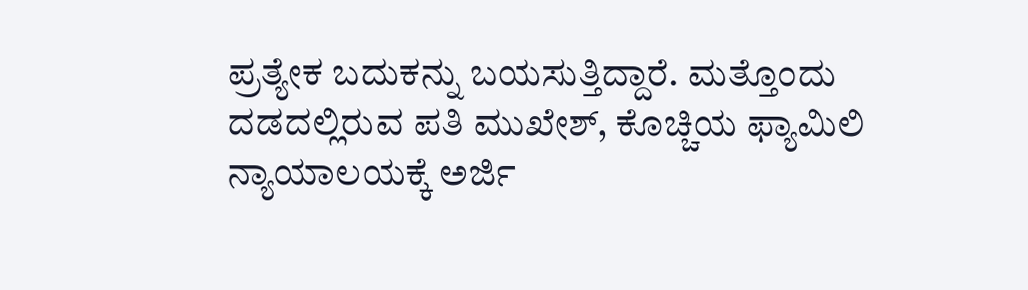ಪ್ರತ್ಯೇಕ ಬದುಕನ್ನು ಬಯಸುತ್ತಿದ್ದಾರೆ. ಮತ್ತೊಂದು ದಡದಲ್ಲಿರುವ ಪತಿ ಮುಖೇಶ್, ಕೊಚ್ಚಿಯ ಫ್ಯಾಮಿಲಿ ನ್ಯಾಯಾಲಯಕ್ಕೆ ಅರ್ಜಿ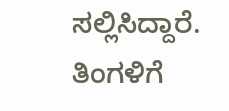ಸಲ್ಲಿಸಿದ್ದಾರೆ. ತಿಂಗಳಿಗೆ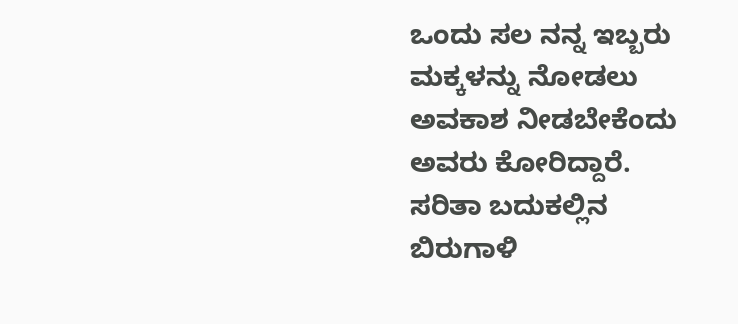ಒಂದು ಸಲ ನನ್ನ ಇಬ್ಬರು ಮಕ್ಕಳನ್ನು ನೋಡಲು ಅವಕಾಶ ನೀಡಬೇಕೆಂದು ಅವರು ಕೋರಿದ್ದಾರೆ.
ಸರಿತಾ ಬದುಕಲ್ಲಿನ ಬಿರುಗಾಳಿ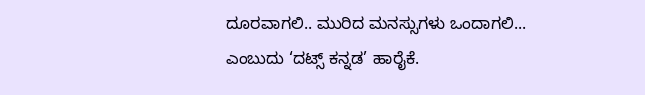ದೂರವಾಗಲಿ.. ಮುರಿದ ಮನಸ್ಸುಗಳು ಒಂದಾಗಲಿ... ಎಂಬುದು ‘ದಟ್ಸ್ ಕನ್ನಡ’ ಹಾರೈಕೆ.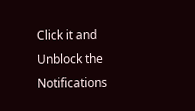Click it and Unblock the Notifications